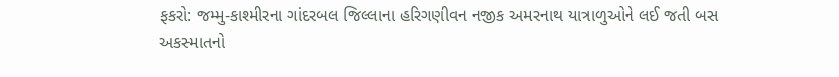ફકરો: જમ્મુ-કાશ્મીરના ગાંદરબલ જિલ્લાના હરિગણીવન નજીક અમરનાથ યાત્રાળુઓને લઈ જતી બસ અકસ્માતનો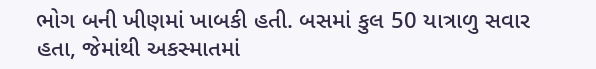ભોગ બની ખીણમાં ખાબકી હતી. બસમાં કુલ 50 યાત્રાળુ સવાર હતા, જેમાંથી અકસ્માતમાં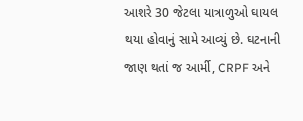આશરે 30 જેટલા યાત્રાળુઓ ઘાયલ થયા હોવાનું સામે આવ્યું છે. ઘટનાની જાણ થતાં જ આર્મી, CRPF અને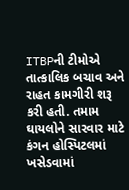ITBPની ટીમોએ તાત્કાલિક બચાવ અને રાહત કામગીરી શરૂ કરી હતી. તમામ ઘાયલોને સારવાર માટે કંગન હોસ્પિટલમાં ખસેડવામાં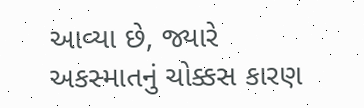આવ્યા છે, જ્યારે અકસ્માતનું ચોક્કસ કારણ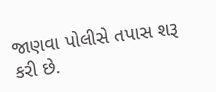જાણવા પોલીસે તપાસ શરૂ કરી છે.